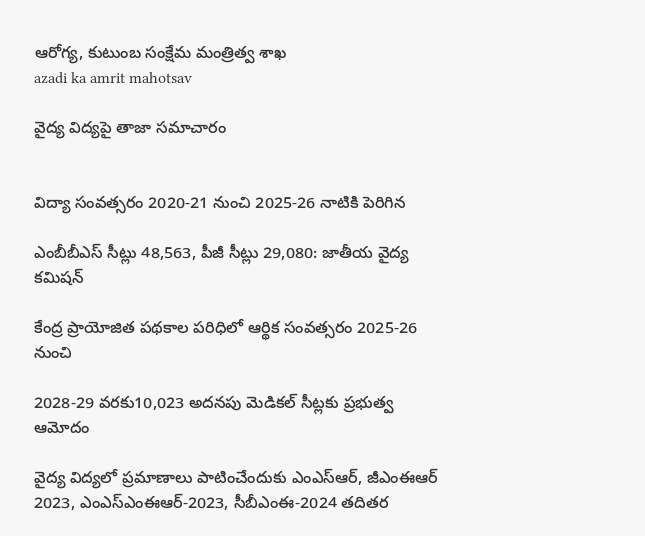ఆరోగ్య, కుటుంబ సంక్షేమ‌ మంత్రిత్వ శాఖ
azadi ka amrit mahotsav

వైద్య విద్యపై తాజా సమాచారం


విద్యా సంవత్సరం 2020-21 నుంచి 2025-26 నాటికి పెరిగిన

ఎంబీబీఎస్ సీట్లు 48,563, పీజీ సీట్లు 29,080: జాతీయ వైద్య కమిషన్

కేంద్ర ప్రాయోజిత పథకాల పరిధిలో ఆర్థిక సంవత్సరం 2025-26 నుంచి

2028-29 వరకు10,023 అదనపు మెడికల్ సీట్లకు ప్రభుత్వ ఆమోదం

వైద్య విద్యలో ప్రమాణాలు పాటించేందుకు ఎంఎస్ఆర్, జీఎంఈఆర్ 2023, ఎంఎస్ఎంఈఆర్-2023, సీబీఎంఈ-2024 తదితర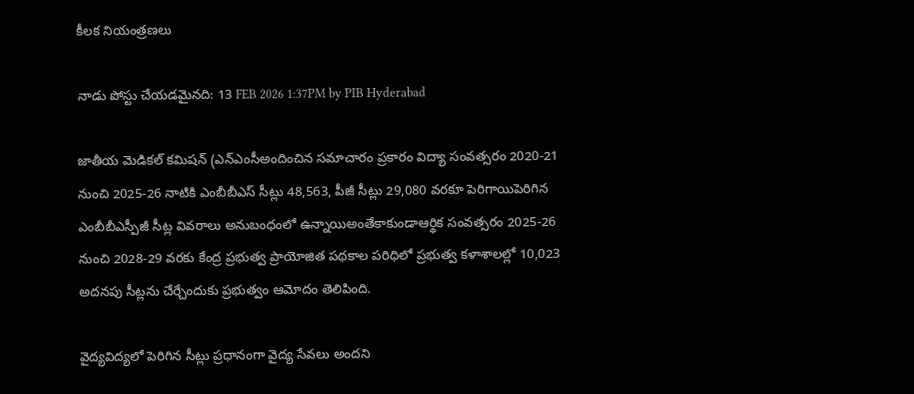కీలక నియంత్రణలు

నాడు పోస్టు చేయడమైనది: 13 FEB 2026 1:37PM by PIB Hyderabad

జాతీయ మెడికల్ కమిషన్ (ఎన్ఎంసీఅందించిన సమాచారం ప్రకారం విద్యా సంవత్సరం 2020-21 నుంచి 2025-26 నాటికి ఎంబీబీఎస్ సీట్లు 48,563, పీజీ సీట్లు 29,080 వరకూ పెరిగాయిపెరిగిన ఎంబీబీఎస్పీజీ సీట్ల వివరాలు అనుబంధంలో ఉన్నాయిఅంతేకాకుండాఆర్థిక సంవత్సరం 2025-26 నుంచి 2028-29 వరకు కేంద్ర ప్రభుత్వ ప్రాయోజిత పథకాల పరిధిలో ప్రభుత్వ కళాశాలల్లో 10,023 అదనపు సీట్లను చేర్చేందుకు ప్రభుత్వం ఆమోదం తెలిపింది.

వైద్యవిద్యలో పెరిగిన సీట్లు ప్రధానంగా వైద్య సేవలు అందని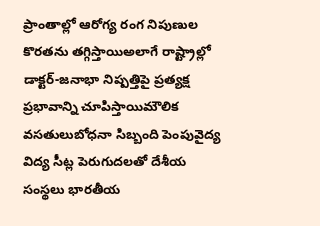ప్రాంతాల్లో ఆరోగ్య రంగ నిపుణుల కొరతను తగ్గిస్తాయిఅలాగే రాష్ట్రాల్లో డాక్టర్-జనాభా నిష్పత్తిపై ప్రత్యక్ష ప్రభావాన్ని చూపిస్తాయిమౌలిక వసతులుబోధనా సిబ్బంది పెంపువైద్య విద్య సీట్ల పెరుగుదలతో దేశీయ సంస్థలు భారతీయ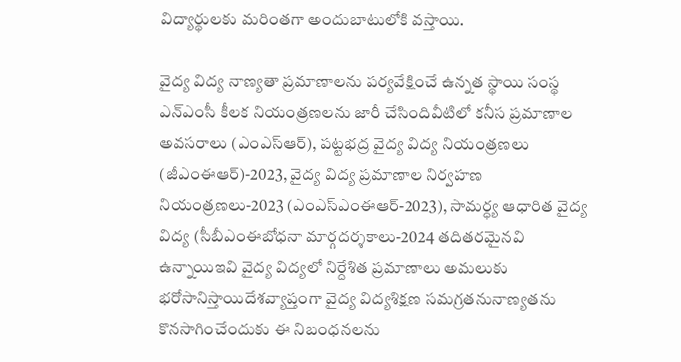విద్యార్థులకు మరింతగా అందుబాటులోకి వస్తాయి.

వైద్య విద్య నాణ్యతా ప్రమాణాలను పర్యవేక్షించే ఉన్నత స్థాయి సంస్థ ఎన్ఎంసీ కీలక నియంత్రణలను జారీ చేసిందివీటిలో కనీస ప్రమాణాల అవసరాలు (ఎంఎస్ఆర్), పట్టభద్ర వైద్య విద్య నియంత్రణలు (జీఎంఈఆర్)-2023, వైద్య విద్య ప్రమాణాల నిర్వహణ నియంత్రణలు-2023 (ఎంఎస్ఎంఈఆర్-2023), సామర్ధ్య ఆధారిత వైద్య విద్య (సీబీఎంఈబోధనా మార్గదర్శకాలు-2024 తదితరమైనవి ఉన్నాయిఇవి వైద్య విద్యలో నిర్దేశిత ప్రమాణాలు అమలుకు భరోసానిస్తాయిదేశవ్యాప్తంగా వైద్య విద్యశిక్షణ సమగ్రతనునాణ్యతను కొనసాగించేందుకు ఈ నిబంధనలను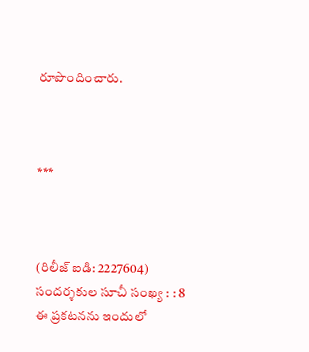రూపొందించారు.



***



(రిలీజ్ ఐడి: 2227604) సందర్శకుల సూచీ సంఖ్య : : 8
ఈ ప్రకటనను ఇందులో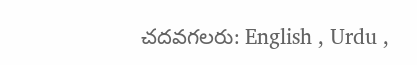చదవగలరు: English , Urdu ,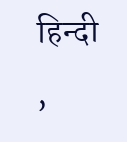हिन्दी ,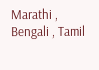Marathi , Bengali , Tamil